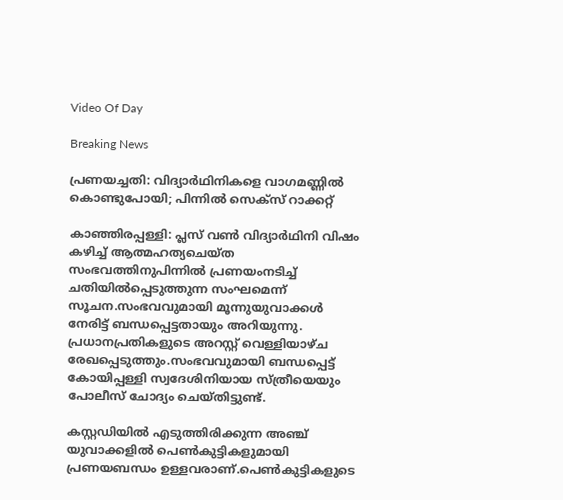Video Of Day

Breaking News

പ്രണയച്ചതി: വിദ്യാര്‍ഥിനികളെ വാഗമണ്ണില്‍ കൊണ്ടുപോയി; പിന്നില്‍ സെക്സ് റാക്കറ്റ്

കാഞ്ഞിരപ്പള്ളി: പ്ലസ് വണ്‍ വിദ്യാര്‍ഥിനി വിഷം കഴിച്ച് ആത്മഹത്യചെയ്ത സംഭവത്തിനുപിന്നില്‍ പ്രണയംനടിച്ച് ചതിയില്‍പ്പെടുത്തുന്ന സംഘമെന്ന് സൂചന.സംഭവവുമായി മൂന്നുയുവാക്കള്‍ നേരിട്ട് ബന്ധപ്പെട്ടതായും അറിയുന്നു. പ്രധാനപ്രതികളുടെ അറസ്റ്റ് വെള്ളിയാഴ്ച രേഖപ്പെടുത്തും.സംഭവവുമായി ബന്ധപ്പെട്ട് കോയിപ്പള്ളി സ്വദേശിനിയായ സ്ത്രീയെയും പോലീസ് ചോദ്യം ചെയ്തിട്ടുണ്ട്.

കസ്റ്റഡിയില്‍ എടുത്തിരിക്കുന്ന അഞ്ച് യുവാക്കളില്‍ പെണ്‍കുട്ടികളുമായി പ്രണയബന്ധം ഉള്ളവരാണ്.പെണ്‍കുട്ടികളുടെ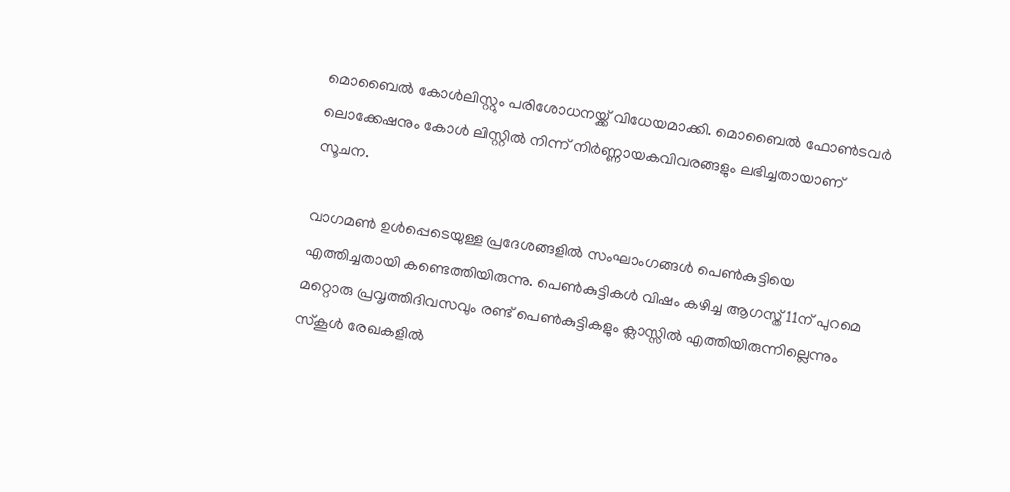മൊബൈല്‍ കോള്‍ലിസ്റ്റും പരിശോധനയ്ക്ക് വിധേയമാക്കി. മൊബൈല്‍ ഫോണ്‍ടവര്‍ ലൊക്കേഷനും കോള്‍ ലിസ്റ്റില്‍ നിന്ന് നിര്‍ണ്ണായകവിവരങ്ങളും ലഭിച്ചതായാണ് സൂചന.

വാഗമണ്‍ ഉള്‍പ്പെടെയുള്ള പ്രദേശങ്ങളില്‍ സംഘാംഗങ്ങള്‍ പെണ്‍കുട്ടിയെ എത്തിച്ചതായി കണ്ടെത്തിയിരുന്നു. പെണ്‍കുട്ടികള്‍ വിഷം കഴിച്ച ആഗസ്ത് 11ന് പുറമെ മറ്റൊരു പ്രവൃത്തിദിവസവും രണ്ട് പെണ്‍കുട്ടികളും ക്ലാസ്സില്‍ എത്തിയിരുന്നില്ലെന്നും സ്‌കൂള്‍ രേഖകളില്‍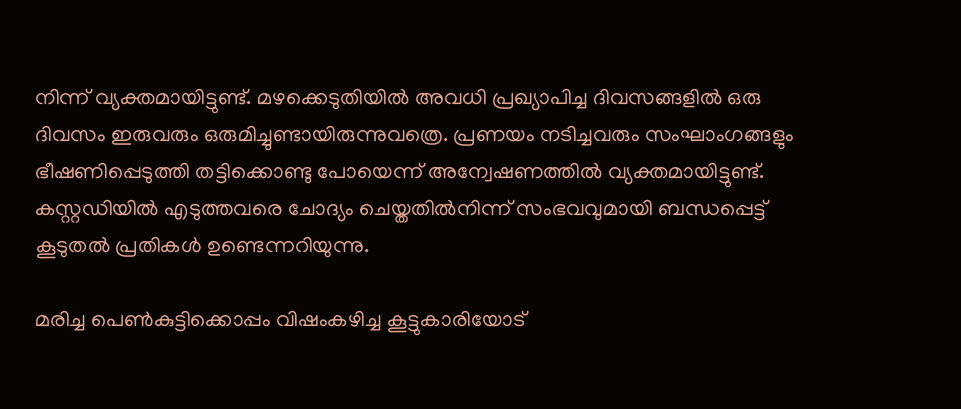നിന്ന് വ്യക്തമായിട്ടുണ്ട്. മഴക്കെടുതിയില്‍ അവധി പ്രഖ്യാപിച്ച ദിവസങ്ങളില്‍ ഒരു ദിവസം ഇരുവരും ഒരുമിച്ചുണ്ടായിരുന്നുവത്രെ. പ്രണയം നടിച്ചവരും സംഘാംഗങ്ങളും ഭീഷണിപ്പെടുത്തി തട്ടിക്കൊണ്ടു പോയെന്ന് അന്വേഷണത്തില്‍ വ്യക്തമായിട്ടുണ്ട്. കസ്റ്റഡിയില്‍ എടുത്തവരെ ചോദ്യം ചെയ്തതില്‍നിന്ന് സംഭവവുമായി ബന്ധപ്പെട്ട് കൂടുതല്‍ പ്രതികള്‍ ഉണ്ടെന്നറിയുന്നു.

മരിച്ച പെണ്‍കുട്ടിക്കൊപ്പം വിഷംകഴിച്ച കൂട്ടുകാരിയോട്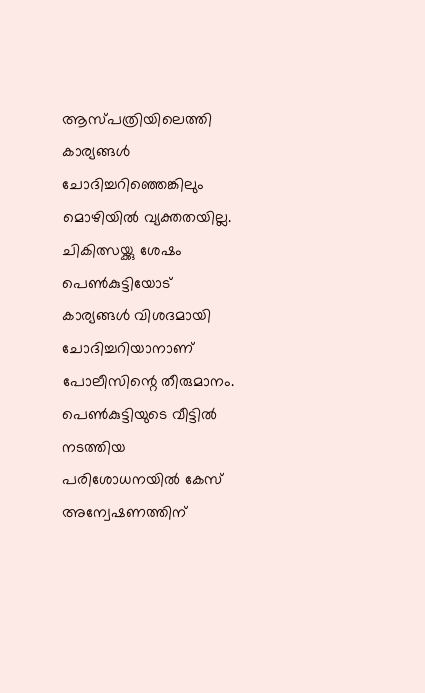ആസ്പത്രിയിലെത്തി കാര്യങ്ങള്‍ ചോദിച്ചറിഞ്ഞെങ്കിലും മൊഴിയില്‍ വ്യക്തതയില്ല. ചികിത്സയ്ക്കു ശേഷം പെണ്‍കുട്ടിയോട് കാര്യങ്ങള്‍ വിശദമായി ചോദിച്ചറിയാനാണ് പോലീസിന്റെ തീരുമാനം. പെണ്‍കുട്ടിയുടെ വീട്ടില്‍ നടത്തിയ പരിശോധനയില്‍ കേസ് അന്വേഷണത്തിന്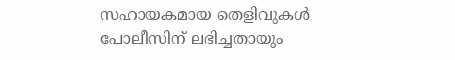സഹായകമായ തെളിവുകള്‍ പോലീസിന് ലഭിച്ചതായും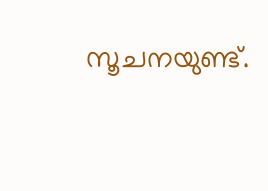സൂചനയുണ്ട്.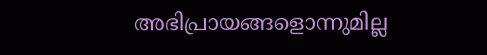അഭിപ്രായങ്ങളൊന്നുമില്ല